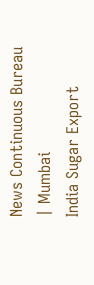News Continuous Bureau | Mumbai
India Sugar Export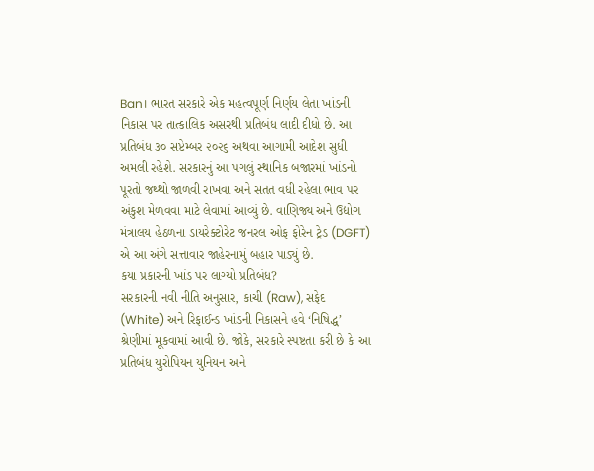Ban। ભારત સરકારે એક મહત્વપૂર્ણ નિર્ણય લેતા ખાંડની નિકાસ પર તાત્કાલિક અસરથી પ્રતિબંધ લાદી દીધો છે. આ પ્રતિબંધ ૩૦ સપ્ટેમ્બર ૨૦૨૬ અથવા આગામી આદેશ સુધી અમલી રહેશે. સરકારનું આ પગલું સ્થાનિક બજારમાં ખાંડનો પૂરતો જથ્થો જાળવી રાખવા અને સતત વધી રહેલા ભાવ પર અંકુશ મેળવવા માટે લેવામાં આવ્યું છે. વાણિજ્ય અને ઉદ્યોગ મંત્રાલય હેઠળના ડાયરેક્ટોરેટ જનરલ ઓફ ફોરેન ટ્રેડ (DGFT) એ આ અંગે સત્તાવાર જાહેરનામું બહાર પાડ્યું છે.
કયા પ્રકારની ખાંડ પર લાગ્યો પ્રતિબંધ?
સરકારની નવી નીતિ અનુસાર, કાચી (Raw), સફેદ (White) અને રિફાઈન્ડ ખાંડની નિકાસને હવે ‘નિષિદ્ધ’ શ્રેણીમાં મૂકવામાં આવી છે. જોકે, સરકારે સ્પષ્ટતા કરી છે કે આ પ્રતિબંધ યુરોપિયન યુનિયન અને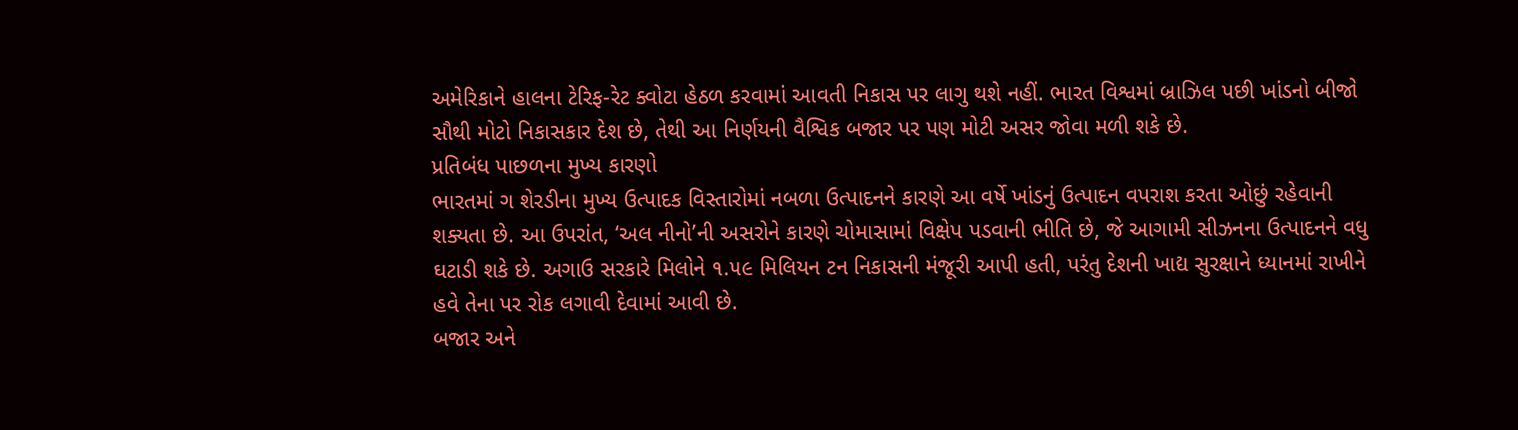અમેરિકાને હાલના ટેરિફ-રેટ ક્વોટા હેઠળ કરવામાં આવતી નિકાસ પર લાગુ થશે નહીં. ભારત વિશ્વમાં બ્રાઝિલ પછી ખાંડનો બીજો સૌથી મોટો નિકાસકાર દેશ છે, તેથી આ નિર્ણયની વૈશ્વિક બજાર પર પણ મોટી અસર જોવા મળી શકે છે.
પ્રતિબંધ પાછળના મુખ્ય કારણો
ભારતમાં ગ શેરડીના મુખ્ય ઉત્પાદક વિસ્તારોમાં નબળા ઉત્પાદનને કારણે આ વર્ષે ખાંડનું ઉત્પાદન વપરાશ કરતા ઓછું રહેવાની શક્યતા છે. આ ઉપરાંત, ‘અલ નીનો’ની અસરોને કારણે ચોમાસામાં વિક્ષેપ પડવાની ભીતિ છે, જે આગામી સીઝનના ઉત્પાદનને વધુ ઘટાડી શકે છે. અગાઉ સરકારે મિલોને ૧.૫૯ મિલિયન ટન નિકાસની મંજૂરી આપી હતી, પરંતુ દેશની ખાદ્ય સુરક્ષાને ધ્યાનમાં રાખીને હવે તેના પર રોક લગાવી દેવામાં આવી છે.
બજાર અને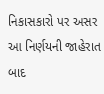નિકાસકારો પર અસર
આ નિર્ણયની જાહેરાત બાદ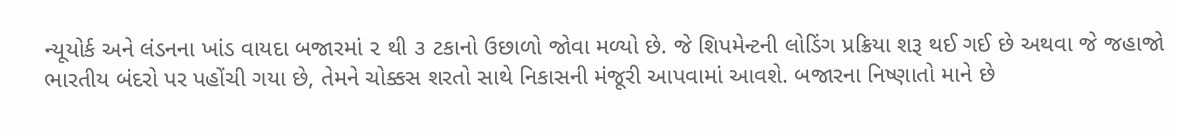ન્યૂયોર્ક અને લંડનના ખાંડ વાયદા બજારમાં ૨ થી ૩ ટકાનો ઉછાળો જોવા મળ્યો છે. જે શિપમેન્ટની લોડિંગ પ્રક્રિયા શરૂ થઈ ગઈ છે અથવા જે જહાજો ભારતીય બંદરો પર પહોંચી ગયા છે, તેમને ચોક્કસ શરતો સાથે નિકાસની મંજૂરી આપવામાં આવશે. બજારના નિષ્ણાતો માને છે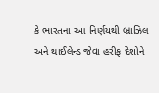કે ભારતના આ નિર્ણયથી બ્રાઝિલ અને થાઈલેન્ડ જેવા હરીફ દેશોને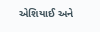એશિયાઈ અને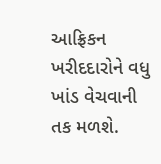આફ્રિકન ખરીદદારોને વધુ ખાંડ વેચવાની તક મળશે.